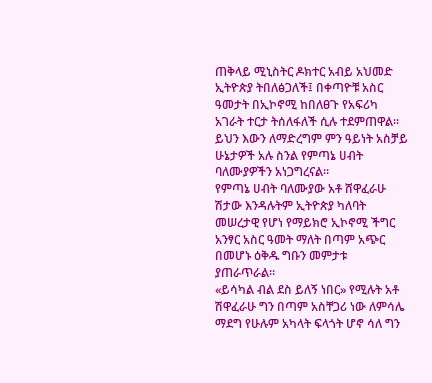ጠቅላይ ሚኒስትር ዶክተር አብይ አህመድ ኢትዮጵያ ትበለፅጋለች፤ በቀጣዮቹ አስር ዓመታት በኢኮኖሚ ከበለፀጉ የአፍሪካ አገራት ተርታ ትሰለፋለች ሲሉ ተደምጠዋል። ይህን እውን ለማድረግም ምን ዓይነት አስቻይ ሁኔታዎች አሉ ስንል የምጣኔ ሀብት ባለሙያዎችን አነጋግረናል።
የምጣኔ ሀብት ባለሙያው አቶ ሸዋፈራሁ ሽታው እንዳሉትም ኢትዮጵያ ካለባት መሠረታዊ የሆነ የማይክሮ ኢኮኖሚ ችግር አንፃር አስር ዓመት ማለት በጣም አጭር በመሆኑ ዕቅዱ ግቡን መምታቱ ያጠራጥራል።
«ይሳካል ብል ደስ ይለኝ ነበር» የሚሉት አቶ ሽዋፈራሁ ግን በጣም አስቸጋሪ ነው ለምሳሌ ማደግ የሁሉም አካላት ፍላጎት ሆኖ ሳለ ግን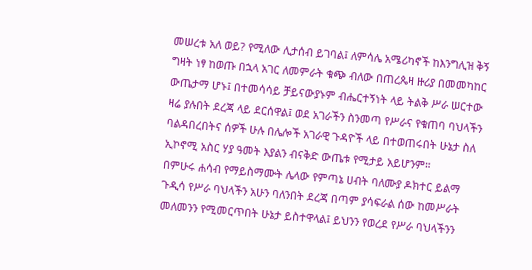መሠረቱ አለ ወይ? የሚለው ሊታሰብ ይገባል፤ ለምሳሌ አሜሪካኖች ከእንግሊዝ ቅኝ ግዛት ነፃ ከወጡ በኋላ አገር ለመምራት ቁጭ ብለው በጠረጴዛ ዙሪያ በመመካከር ውጤታማ ሆኑ፤ በተመሳሳይ ቻይናውያኑም ብሔርተኝነት ላይ ትልቅ ሥራ ሠርተው ዛሬ ያሉበት ደረጃ ላይ ደርሰዋል፤ ወደ አገራችን ስንመጣ የሥራና የቁጠባ ባህላችን ባልዳበረበትና ሰዎች ሁሉ በሌሎች አገራዊ ጉዳዮች ላይ በተወጠሩበት ሁኔታ ስለ ኢኮኖሚ አስር ሃያ ዓመት እያልን ብናቅድ ውጤቱ የሚታይ አይሆንም።
በምሁሩ ሐሳብ የማይስማሙት ሌላው የምጣኔ ሀብት ባለሙያ ዶክተር ይልማ ጉዲሳ የሥራ ባህላችን አሁን ባለንበት ደረጃ በጣም ያሳፍራል ሰው ከመሥራት መለመንን የሚመርጥበት ሁኔታ ይስተዋላል፤ ይህንን የወረደ የሥራ ባህላችንን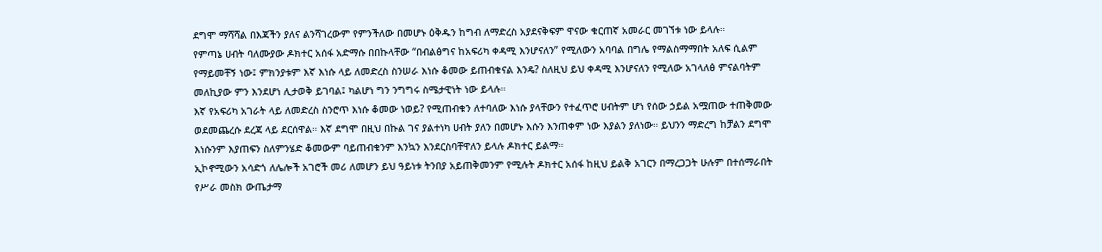ደግሞ ማሻሻል በእጃችን ያለና ልንሻገረውም የምንችለው በመሆኑ ዕቅዱን ከግብ ለማድረስ አያደናቅፍም ዋናው ቁርጠኛ አመራር መገኘቱ ነው ይላሉ።
የምጣኔ ሀብት ባለሙያው ዶክተር አሰፋ አድማሱ በበኩላቸው “በብልፅግና ከአፍሪካ ቀዳሚ እንሆናለን” የሚለውን አባባል በግሌ የማልስማማበት አለፍ ሲልም የማይመቸኝ ነው፤ ምክንያቱም እኛ እነሱ ላይ ለመድረስ ስንሠራ እነሱ ቆመው ይጠብቁናል እንዴ? ስለዚህ ይህ ቀዳሚ እንሆናለን የሚለው አገላለፅ ምናልባትም መለኪያው ምን እንደሆነ ሊታወቅ ይገባል፤ ካልሆነ ግን ንግግሩ ስሜታዊነት ነው ይላሉ።
እኛ የአፍሪካ አገራት ላይ ለመድረስ ስንሮጥ እነሱ ቆመው ነወይ? የሚጠብቁን ለተባለው እነሱ ያላቸውን የተፈጥሮ ሀብትም ሆነ የሰው ኃይል አሟጠው ተጠቅመው ወደመጨረሱ ደረጃ ላይ ደርሰዋል። እኛ ደግሞ በዚህ በኩል ገና ያልተነካ ሀብት ያለን በመሆኑ እሱን እንጠቀም ነው እያልን ያለነው። ይህንን ማድረግ ከቻልን ደግሞ እነሱንም እያጠፍን ስለምንሄድ ቆመውም ባይጠብቁንም እንኳን እንደርስባቸዋለን ይላሉ ዶክተር ይልማ።
ኢኮኖሚውን አሳድጎ ለሌሎች አገሮች መሪ ለመሆን ይህ ዓይነቱ ትንበያ አይጠቅመንም የሚሉት ዶክተር አሰፋ ከዚህ ይልቅ አገርን በማረጋጋት ሁሉም በተሰማራበት የሥራ መስክ ውጤታማ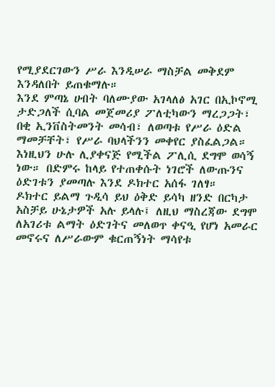የሚያደርገውን ሥራ እንዲሠራ ማስቻል መቅደም እንዳለበት ይጠቁማሉ።
እንደ ምጣኔ ሀብት ባለሙያው አገላለፅ አገር በኢኮኖሚ ታድጋለች ሲባል መጀመሪያ ፖለቲካውን ማረጋጋት፣ በቂ ኢንቨስትመንት መሳብ፣ ለወጣቱ የሥራ ዕድል ማመቻቸት፣ የሥራ ባህላችንን መቀየር ያስፈልጋል። እነዚህን ሁሉ ሊያቀናጅ የሚችል ፖሊሲ ደግሞ ወሳኝ ነው። በድምሩ ከላይ የተጠቀሱት ነገሮች ለውጡንና ዕድገቱን ያመጣሉ እንደ ዶክተር አሰፋ ገለፃ።
ዶክተር ይልማ ጉዲሳ ይህ ዕቅድ ይሳካ ዘንድ በርካታ አስቻይ ሁኔታዎች አሉ ይላሉ፤ ለዚህ ማስረጃው ደግሞ ለአገሪቱ ልማት ዕድገትና መለወጥ ቀናዒ የሆነ አመራር መኖሩና ለሥራውም ቁርጠኝነት ማሳየቱ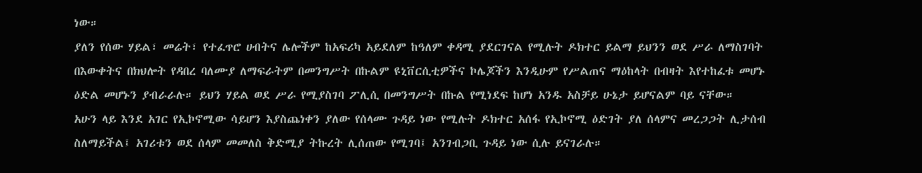ነው።
ያለን የሰው ሃይል፣ መሬት፣ የተፈጥሮ ሀብትና ሌሎችም ከአፍሪካ አይደለም ከዓለም ቀዳሚ ያደርገናል የሚሉት ዶክተር ይልማ ይህንን ወደ ሥራ ለማስገባት በእውቀትና በክህሎት የዳበረ ባለሙያ ለማፍራትም በመንግሥት በኩልም ዩኒቨርሲቲዎችና ኮሌጆችን እንዲሁም የሥልጠና ማዕከላት በብዛት እየተከፈቱ መሆኑ ዕድል መሆኑን ያብራራሉ። ይህን ሃይል ወደ ሥራ የሚያስገባ ፖሊሲ በመንግሥት በኩል የሚነደፍ ከሆነ አንዱ አስቻይ ሁኔታ ይሆናልም ባይ ናቸው።
አሁን ላይ እንደ አገር የኢኮኖሚው ሳይሆን እያስጨነቀን ያለው የሰላሙ ጉዳይ ነው የሚሉት ዶክተር አሰፋ የኢኮኖሚ ዕድገት ያለ ሰላምና መረጋጋት ሊታሰብ ስለማይችል፤ አገሪቱን ወደ ሰላም መመለስ ቅድሚያ ትኩረት ሊሰጠው የሚገባ፤ አንገብጋቢ ጉዳይ ነው ሲሉ ይናገራሉ።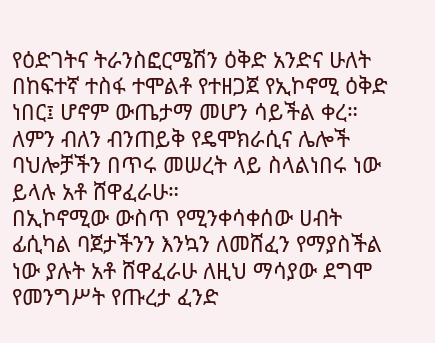የዕድገትና ትራንስፎርሜሽን ዕቅድ አንድና ሁለት በከፍተኛ ተስፋ ተሞልቶ የተዘጋጀ የኢኮኖሚ ዕቅድ ነበር፤ ሆኖም ውጤታማ መሆን ሳይችል ቀረ። ለምን ብለን ብንጠይቅ የዴሞክራሲና ሌሎች ባህሎቻችን በጥሩ መሠረት ላይ ስላልነበሩ ነው ይላሉ አቶ ሸዋፈራሁ።
በኢኮኖሚው ውስጥ የሚንቀሳቀሰው ሀብት ፊሲካል ባጀታችንን እንኳን ለመሸፈን የማያስችል ነው ያሉት አቶ ሸዋፈራሁ ለዚህ ማሳያው ደግሞ የመንግሥት የጡረታ ፈንድ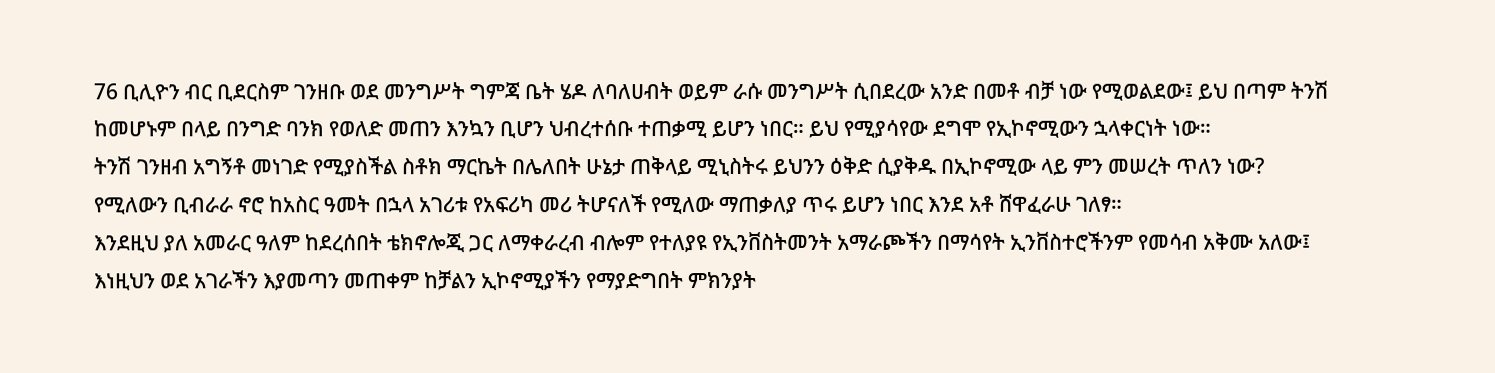76 ቢሊዮን ብር ቢደርስም ገንዘቡ ወደ መንግሥት ግምጃ ቤት ሄዶ ለባለሀብት ወይም ራሱ መንግሥት ሲበደረው አንድ በመቶ ብቻ ነው የሚወልደው፤ ይህ በጣም ትንሽ ከመሆኑም በላይ በንግድ ባንክ የወለድ መጠን እንኳን ቢሆን ህብረተሰቡ ተጠቃሚ ይሆን ነበር። ይህ የሚያሳየው ደግሞ የኢኮኖሚውን ኋላቀርነት ነው።
ትንሽ ገንዘብ አግኝቶ መነገድ የሚያስችል ስቶክ ማርኬት በሌለበት ሁኔታ ጠቅላይ ሚኒስትሩ ይህንን ዕቅድ ሲያቅዱ በኢኮኖሚው ላይ ምን መሠረት ጥለን ነው? የሚለውን ቢብራራ ኖሮ ከአስር ዓመት በኋላ አገሪቱ የአፍሪካ መሪ ትሆናለች የሚለው ማጠቃለያ ጥሩ ይሆን ነበር እንደ አቶ ሸዋፈራሁ ገለፃ።
እንደዚህ ያለ አመራር ዓለም ከደረሰበት ቴክኖሎጂ ጋር ለማቀራረብ ብሎም የተለያዩ የኢንቨስትመንት አማራጮችን በማሳየት ኢንቨስተሮችንም የመሳብ አቅሙ አለው፤ እነዚህን ወደ አገራችን እያመጣን መጠቀም ከቻልን ኢኮኖሚያችን የማያድግበት ምክንያት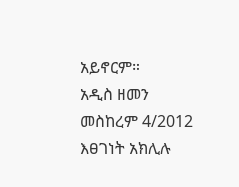አይኖርም።
አዲስ ዘመን መስከረም 4/2012
እፀገነት አክሊሉ